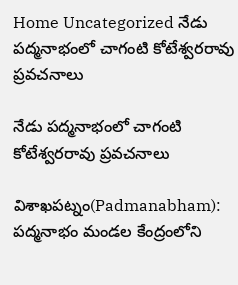Home Uncategorized నేడు పద్మనాభంలో చాగంటి కోటేశ్వరరావు ప్రవచనాలు

నేడు పద్మనాభంలో చాగంటి కోటేశ్వరరావు ప్రవచనాలు

విశాఖపట్నం(Padmanabham): పద్మనాభం మండల కేంద్రంలోని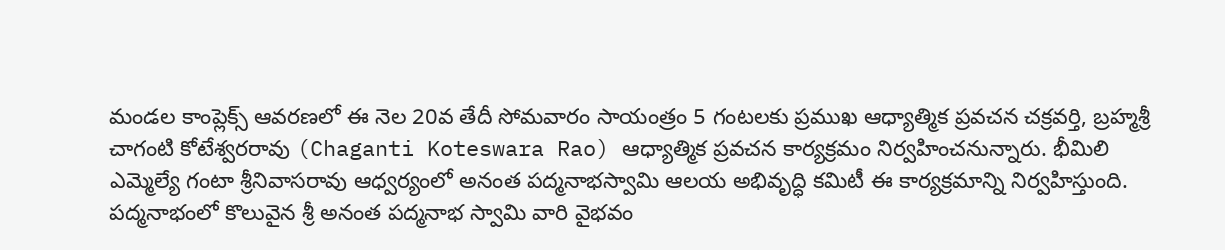మండల కాంప్లెక్స్ ఆవరణలో ఈ నెల 20వ తేదీ సోమవారం సాయంత్రం 5 గంటలకు ప్రముఖ ఆధ్యాత్మిక ప్రవచన చక్రవర్తి, బ్రహ్మశ్రీ చాగంటి కోటేశ్వరరావు (Chaganti Koteswara Rao) ఆధ్యాత్మిక ప్రవచన కార్యక్రమం నిర్వహించనున్నారు. భీమిలి ఎమ్మెల్యే గంటా శ్రీనివాసరావు ఆధ్వర్యంలో అనంత పద్మనాభస్వామి ఆలయ అభివృద్ధి కమిటీ ఈ కార్యక్రమాన్ని నిర్వహిస్తుంది. పద్మనాభంలో కొలువైన శ్రీ అనంత పద్మనాభ స్వామి వారి వైభవం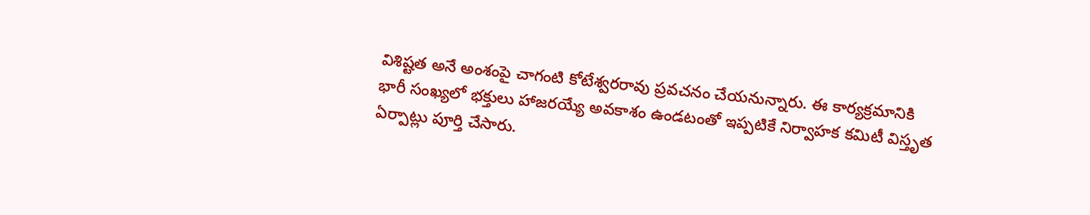విశిష్టత అనే అంశంపై చాగంటి కోటేశ్వరరావు ప్రవచనం చేయనున్నారు. ఈ కార్యక్రమానికి భారీ సంఖ్యలో భక్తులు హాజరయ్యే అవకాశం ఉండటంతో ఇప్పటికే నిర్వాహక కమిటీ విస్తృత ఏర్పాట్లు పూర్తి చేసారు.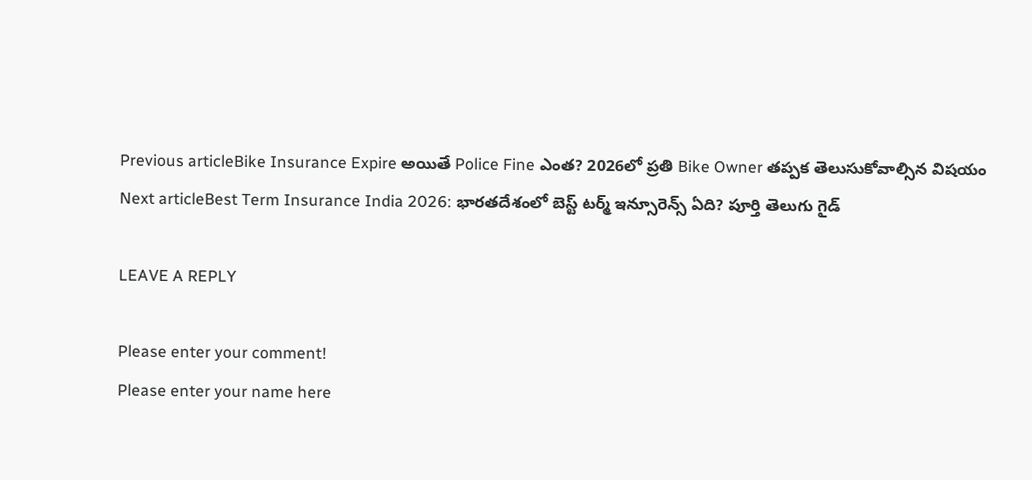Previous articleBike Insurance Expire అయితే Police Fine ఎంత? 2026లో ప్రతి Bike Owner తప్పక తెలుసుకోవాల్సిన విషయం
Next articleBest Term Insurance India 2026: భారతదేశంలో బెస్ట్ టర్మ్ ఇన్సూరెన్స్ ఏది? పూర్తి తెలుగు గైడ్

LEAVE A REPLY

Please enter your comment!
Please enter your name here